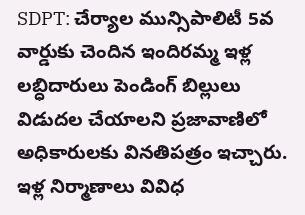SDPT: చేర్యాల మున్సిపాలిటీ 5వ వార్డుకు చెందిన ఇందిరమ్మ ఇళ్ల లబ్ధిదారులు పెండింగ్ బిల్లులు విడుదల చేయాలని ప్రజావాణిలో అధికారులకు వినతిపత్రం ఇచ్చారు. ఇళ్ల నిర్మాణాలు వివిధ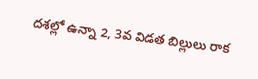దశల్లో ఉన్నా 2, 3వ విడత బిల్లులు రాక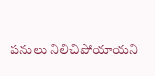పనులు నిలిచిపోయాయని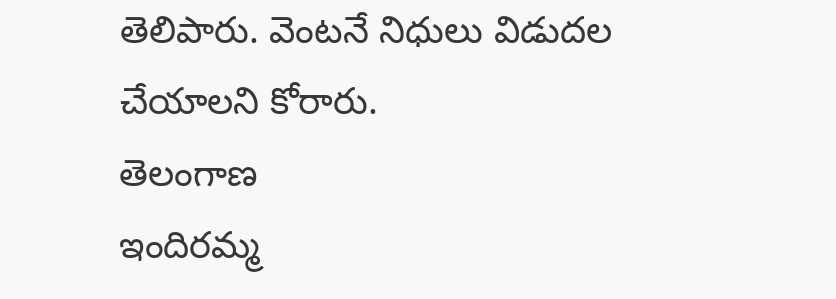తెలిపారు. వెంటనే నిధులు విడుదల చేయాలని కోరారు.
తెలంగాణ
ఇందిరమ్మ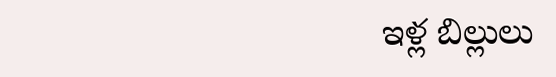ఇళ్ల బిల్లులు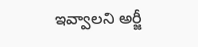ఇవ్వాలని అర్జీ